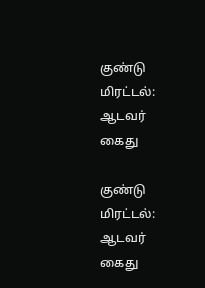குண்டு மிரட்டல்: ஆடவர் கைது

குண்டு மிரட்டல்: ஆடவர் கைது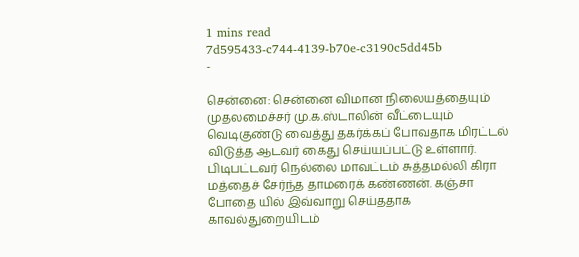1 mins read
7d595433-c744-4139-b70e-c3190c5dd45b
-

சென்னை: சென்னை விமான நிலையத்தையும் முதலமைச்சர் மு.க.ஸ்டாலின் வீட்டையும் வெடிகுண்டு வைத்து தகர்க்கப் போவதாக மிரட்டல் விடுத்த ஆடவர் கைது செய்யப்பட்டு உள்ளார். பிடிபட்டவர் நெல்லை மாவட்டம் சுத்தமல்லி கிரா மத்தைச் சேர்ந்த தாமரைக் கண்ணன். கஞ்சா போதை யில் இவ்வாறு செய்ததாக காவல்துறையிடம்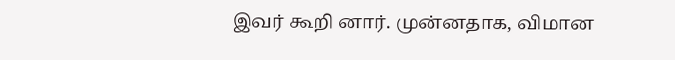இவர் கூறி னார். முன்னதாக, விமான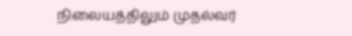நிலையத்திலும் முதல்வர்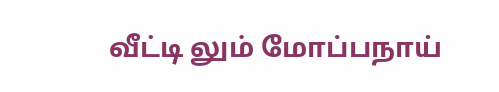வீட்டி லும் மோப்பநாய்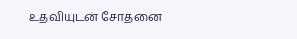உதவியுடன் சோதனை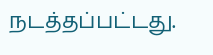நடத்தப்பட்டது.